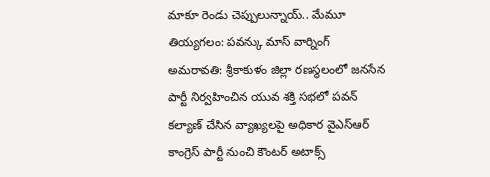మాకూ రెండు చెప్పులున్నాయ్.. మేమూ తియ్యగలం: పవన్కు మాస్ వార్నింగ్
అమరావతి: శ్రీకాకుళం జిల్లా రణస్థలంలో జనసేన పార్టీ నిర్వహించిన యువ శక్తి సభలో పవన్ కల్యాణ్ చేసిన వ్యాఖ్యలపై అధికార వైఎస్ఆర్ కాంగ్రెస్ పార్టీ నుంచి కౌంటర్ అటాక్స్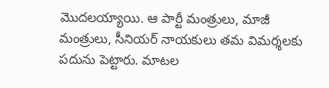మొదలయ్యాయి. ఆ పార్టీ మంత్రులు, మాజీ మంత్రులు, సీనియర్ నాయకులు తమ విమర్శలకు పదును పెట్టారు. మాటల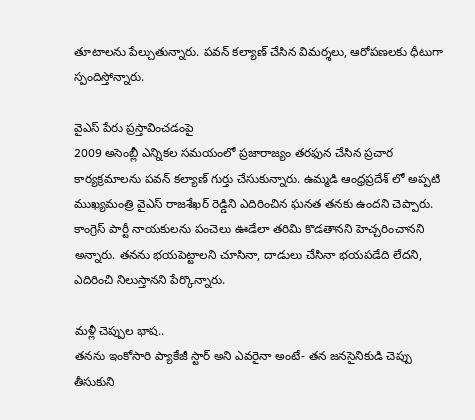తూటాలను పేల్చుతున్నారు. పవన్ కల్యాణ్ చేసిన విమర్శలు, ఆరోపణలకు ధీటుగా స్పందిస్తోన్నారు.

వైఎస్ పేరు ప్రస్తావించడంపై
2009 అసెంబ్లీ ఎన్నికల సమయంలో ప్రజారాజ్యం తరఫున చేసిన ప్రచార కార్యక్రమాలను పవన్ కల్యాణ్ గుర్తు చేసుకున్నారు. ఉమ్మడి ఆంధ్రప్రదేశ్ లో అప్పటి ముఖ్యమంత్రి వైఎస్ రాజశేఖర్ రెడ్డిని ఎదిరించిన ఘనత తనకు ఉందని చెప్పారు. కాంగ్రెస్ పార్టీ నాయకులను పంచెలు ఊడేలా తరిమి కొడతానని హెచ్చరించానని అన్నారు. తనను భయపెట్టాలని చూసినా, దాడులు చేసినా భయపడేది లేదని, ఎదిరించి నిలుస్తానని పేర్కొన్నారు.

మళ్లీ చెప్పుల భాష..
తనను ఇంకోసారి ప్యాకేజీ స్టార్ అని ఎవరైనా అంటే- తన జనసైనికుడి చెప్పు తీసుకుని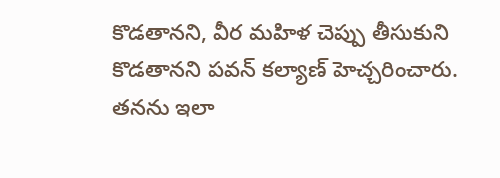కొడతానని, వీర మహిళ చెప్పు తీసుకుని కొడతానని పవన్ కల్యాణ్ హెచ్చరించారు. తనను ఇలా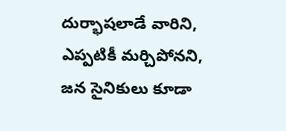దుర్భాషలాడే వారిని, ఎప్పటికీ మర్చిపోనని, జన సైనికులు కూడా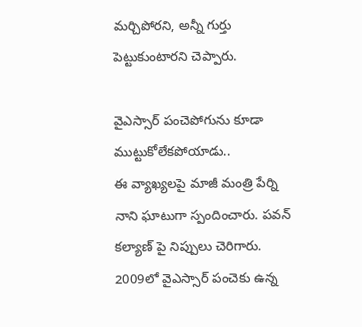మర్చిపోరని, అన్నీ గుర్తు పెట్టుకుంటారని చెప్పారు.

వైఎస్సార్ పంచెపోగును కూడా ముట్టుకోలేకపోయాడు..
ఈ వ్యాఖ్యలపై మాజీ మంత్రి పేర్ని నాని ఘాటుగా స్పందించారు. పవన్ కల్యాణ్ పై నిప్పులు చెరిగారు. 2009లో వైఎస్సార్ పంచెకు ఉన్న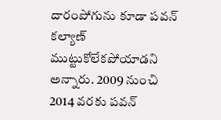దారంపోగును కూడా పవన్ కల్యాణ్ ముట్టుకోలేకపోయాడని అన్నారు. 2009 నుంచి 2014 వరకు పవన్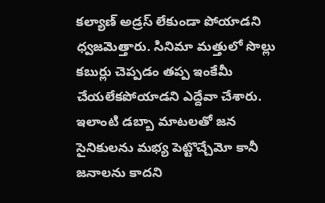కల్యాణ్ అడ్రస్ లేకుండా పోయాడని ధ్వజమెత్తారు. సినిమా మత్తులో సొల్లు కబుర్లు చెప్పడం తప్ప ఇంకేమీ చేయలేకపోయాడని ఎద్దేవా చేశారు. ఇలాంటి డబ్బా మాటలతో జన సైనికులను మభ్య పెట్టొచ్చేమో కానీ జనాలను కాదని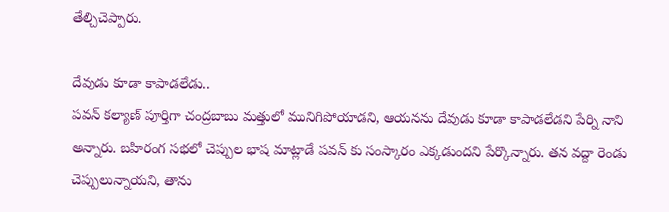తేల్చిచెప్పారు.

దేవుడు కూడా కాపాడలేడు..
పవన్ కల్యాణ్ పూర్తిగా చంద్రబాబు మత్తులో మునిగిపోయాడని, ఆయనను దేవుడు కూడా కాపాడలేడని పేర్ని నాని అన్నారు. బహిరంగ సభలో చెప్పుల భాష మాట్లాడే పవన్ కు సంస్కారం ఎక్కడుందని పేర్కొన్నారు. తన వద్దా రెండు చెప్పులున్నాయని, తాను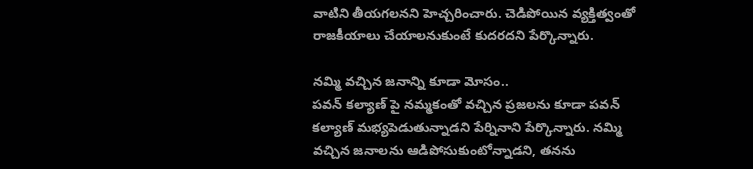వాటిని తీయగలనని హెచ్చరించారు. చెడిపోయిన వ్యక్తిత్వంతో రాజకీయాలు చేయాలనుకుంటే కుదరదని పేర్కొన్నారు.

నమ్మి వచ్చిన జనాన్ని కూడా మోసం..
పవన్ కల్యాణ్ పై నమ్మకంతో వచ్చిన ప్రజలను కూడా పవన్ కల్యాణ్ మభ్యపెడుతున్నాడని పేర్నినాని పేర్కొన్నారు. నమ్మి వచ్చిన జనాలను ఆడిపోసుకుంటోన్నాడని, తనను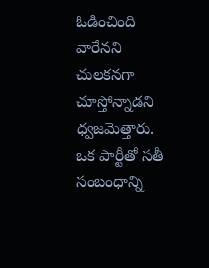ఓడించింది వారేనని చులకనగా చూస్తోన్నాడని ధ్వజమెత్తారు. ఒక పార్టీతో సతీ సంబంధాన్ని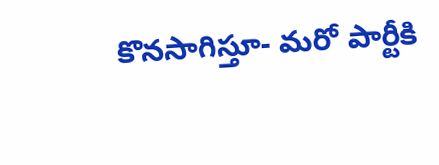కొనసాగిస్తూ- మరో పార్టీకి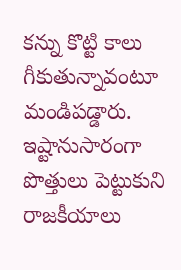కన్ను కొట్టి కాలు గీకుతున్నావంటూ మండిపడ్డారు. ఇష్టానుసారంగా పొత్తులు పెట్టుకుని రాజకీయాలు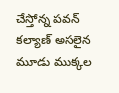చేస్తోన్న పవన్ కల్యాణ్ అసలైన మూడు ముక్కల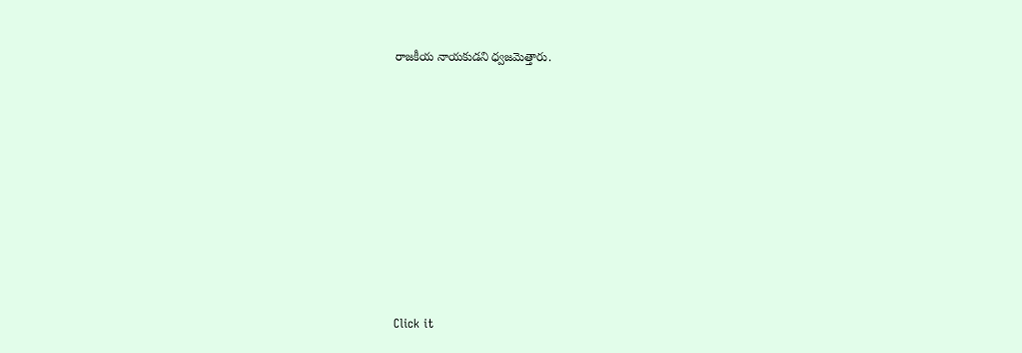రాజకీయ నాయకుడని ధ్వజమెత్తారు.












Click it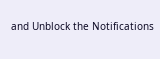and Unblock the Notifications